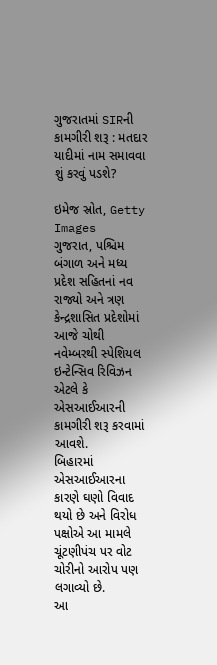ગુજરાતમાં SIRની કામગીરી શરૂ : મતદાર યાદીમાં નામ સમાવવા શું કરવું પડશે?

ઇમેજ સ્રોત, Getty Images
ગુજરાત, પશ્ચિમ બંગાળ અને મધ્ય પ્રદેશ સહિતનાં નવ રાજ્યો અને ત્રણ કેન્દ્રશાસિત પ્રદેશોમાં આજે ચોથી નવેમ્બરથી સ્પેશિયલ ઇન્ટેન્સિવ રિવિઝન એટલે કે એસઆઈઆરની કામગીરી શરૂ કરવામાં આવશે.
બિહારમાં એસઆઈઆરના કારણે ઘણો વિવાદ થયો છે અને વિરોધ પક્ષોએ આ મામલે ચૂંટણીપંચ પર વોટ ચોરીનો આરોપ પણ લગાવ્યો છે.
આ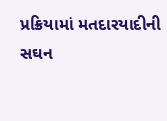પ્રક્રિયામાં મતદારયાદીની સઘન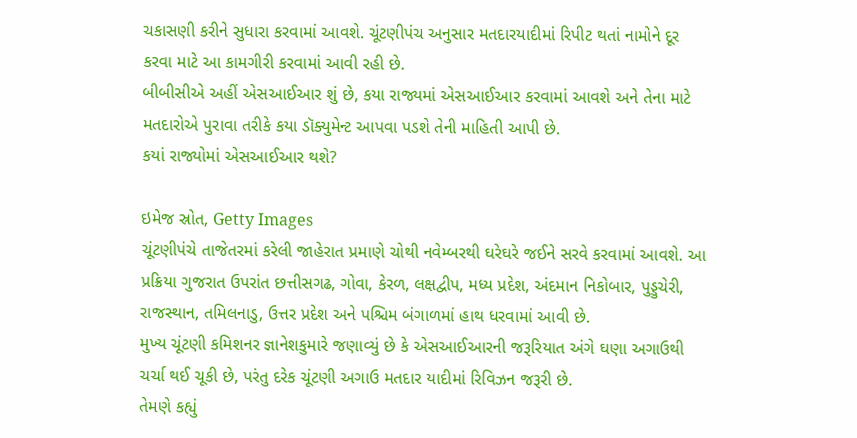ચકાસણી કરીને સુધારા કરવામાં આવશે. ચૂંટણીપંચ અનુસાર મતદારયાદીમાં રિપીટ થતાં નામોને દૂર કરવા માટે આ કામગીરી કરવામાં આવી રહી છે.
બીબીસીએ અહીં એસઆઈઆર શું છે, કયા રાજ્યમાં એસઆઈઆર કરવામાં આવશે અને તેના માટે મતદારોએ પુરાવા તરીકે કયા ડૉક્યુમેન્ટ આપવા પડશે તેની માહિતી આપી છે.
કયાં રાજ્યોમાં એસઆઈઆર થશે?

ઇમેજ સ્રોત, Getty Images
ચૂંટણીપંચે તાજેતરમાં કરેલી જાહેરાત પ્રમાણે ચોથી નવેમ્બરથી ઘરેઘરે જઈને સરવે કરવામાં આવશે. આ પ્રક્રિયા ગુજરાત ઉપરાંત છત્તીસગઢ, ગોવા, કેરળ, લક્ષદ્વીપ, મધ્ય પ્રદેશ, અંદમાન નિકોબાર, પુડ્ડુચેરી, રાજસ્થાન, તમિલનાડુ, ઉત્તર પ્રદેશ અને પશ્ચિમ બંગાળમાં હાથ ધરવામાં આવી છે.
મુખ્ય ચૂંટણી કમિશનર જ્ઞાનેશકુમારે જણાવ્યું છે કે એસઆઈઆરની જરૂરિયાત અંગે ઘણા અગાઉથી ચર્ચા થઈ ચૂકી છે, પરંતુ દરેક ચૂંટણી અગાઉ મતદાર યાદીમાં રિવિઝન જરૂરી છે.
તેમણે કહ્યું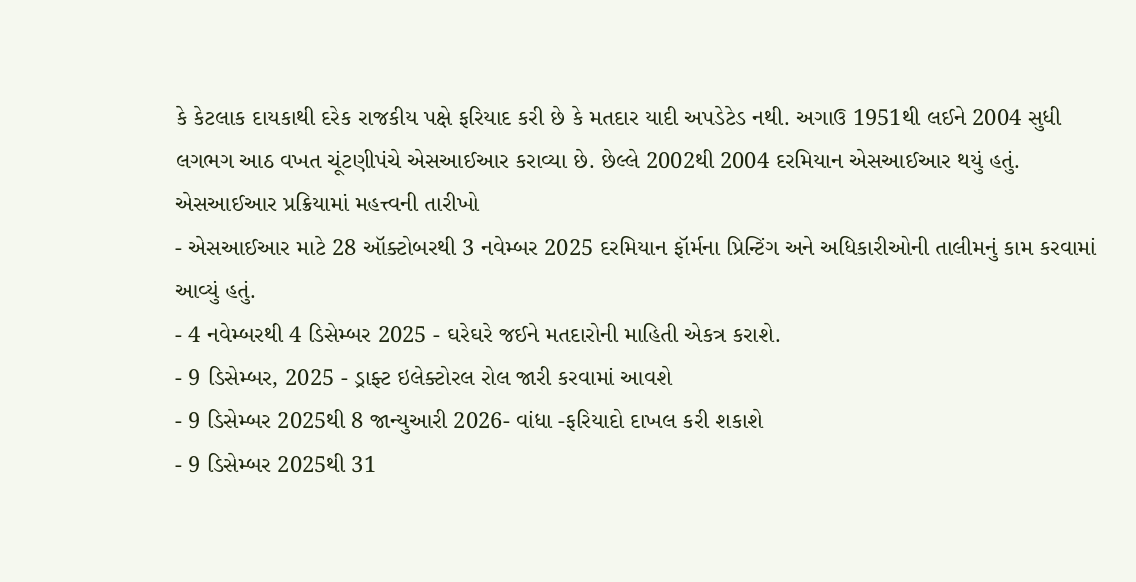કે કેટલાક દાયકાથી દરેક રાજકીય પક્ષે ફરિયાદ કરી છે કે મતદાર યાદી અપડેટેડ નથી. અગાઉ 1951થી લઈને 2004 સુધી લગભગ આઠ વખત ચૂંટણીપંચે એસઆઈઆર કરાવ્યા છે. છેલ્લે 2002થી 2004 દરમિયાન એસઆઈઆર થયું હતું.
એસઆઈઆર પ્રક્રિયામાં મહત્ત્વની તારીખો
- એસઆઈઆર માટે 28 ઑક્ટોબરથી 3 નવેમ્બર 2025 દરમિયાન ફૉર્મના પ્રિન્ટિંગ અને અધિકારીઓની તાલીમનું કામ કરવામાં આવ્યું હતું.
- 4 નવેમ્બરથી 4 ડિસેમ્બર 2025 - ઘરેઘરે જઈને મતદારોની માહિતી એકત્ર કરાશે.
- 9 ડિસેમ્બર, 2025 - ડ્રાફ્ટ ઇલેક્ટોરલ રોલ જારી કરવામાં આવશે
- 9 ડિસેમ્બર 2025થી 8 જાન્યુઆરી 2026- વાંધા -ફરિયાદો દાખલ કરી શકાશે
- 9 ડિસેમ્બર 2025થી 31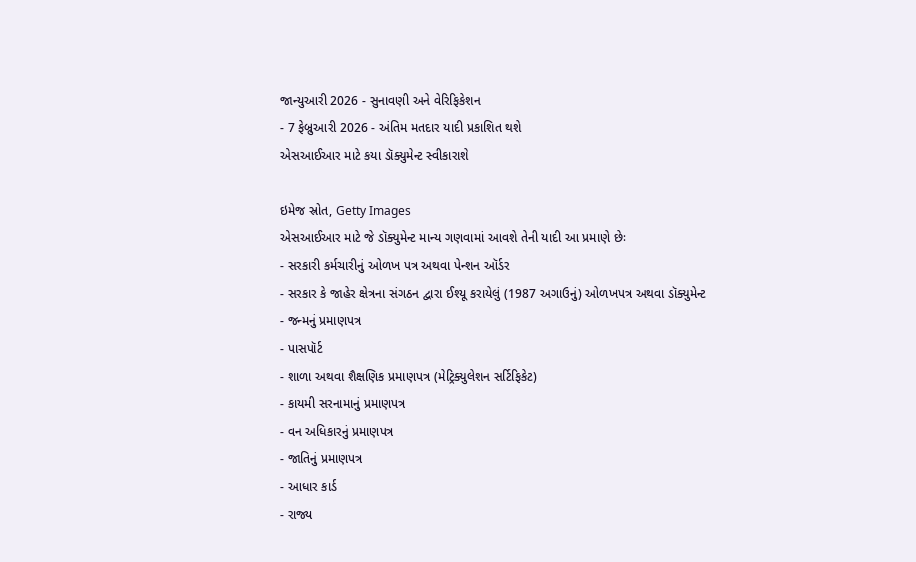જાન્યુઆરી 2026 - સુનાવણી અને વેરિફિકેશન
- 7 ફેબ્રુઆરી 2026 - અંતિમ મતદાર યાદી પ્રકાશિત થશે
એસઆઈઆર માટે કયા ડૉક્યુમેન્ટ સ્વીકારાશે

ઇમેજ સ્રોત, Getty Images
એસઆઈઆર માટે જે ડૉક્યુમેન્ટ માન્ય ગણવામાં આવશે તેની યાદી આ પ્રમાણે છેઃ
- સરકારી કર્મચારીનું ઓળખ પત્ર અથવા પેન્શન ઑર્ડર
- સરકાર કે જાહેર ક્ષેત્રના સંગઠન દ્વારા ઈશ્યૂ કરાયેલું (1987 અગાઉનું) ઓળખપત્ર અથવા ડૉક્યુમેન્ટ
- જન્મનું પ્રમાણપત્ર
- પાસપૉર્ટ
- શાળા અથવા શૈક્ષણિક પ્રમાણપત્ર (મેટ્રિક્યુલેશન સર્ટિફિકેટ)
- કાયમી સરનામાનું પ્રમાણપત્ર
- વન અધિકારનું પ્રમાણપત્ર
- જાતિનું પ્રમાણપત્ર
- આધાર કાર્ડ
- રાજ્ય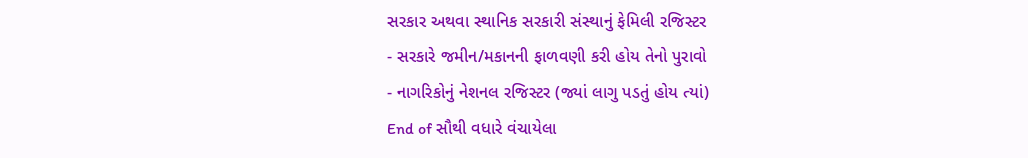સરકાર અથવા સ્થાનિક સરકારી સંસ્થાનું ફેમિલી રજિસ્ટર
- સરકારે જમીન/મકાનની ફાળવણી કરી હોય તેનો પુરાવો
- નાગરિકોનું નેશનલ રજિસ્ટર (જ્યાં લાગુ પડતું હોય ત્યાં)
End of સૌથી વધારે વંચાયેલા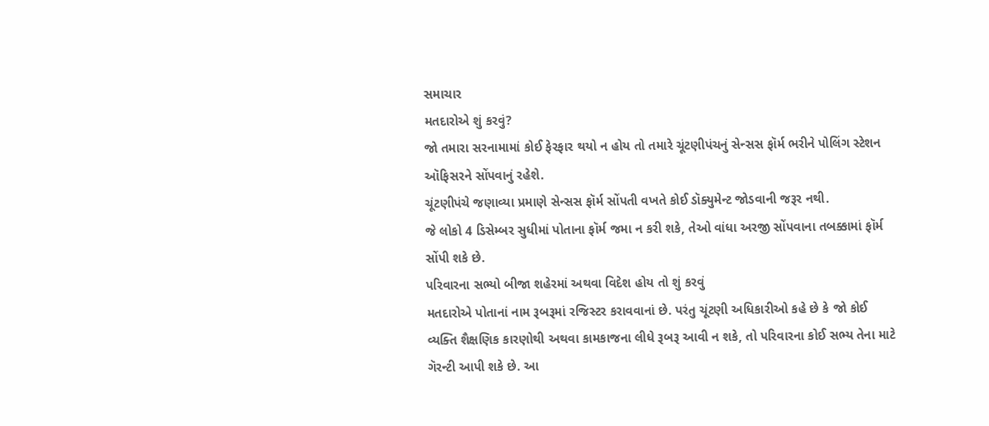સમાચાર
મતદારોએ શું કરવું?
જો તમારા સરનામામાં કોઈ ફેરફાર થયો ન હોય તો તમારે ચૂંટણીપંચનું સેન્સસ ફૉર્મ ભરીને પોલિંગ સ્ટેશન ઑફિસરને સોંપવાનું રહેશે.
ચૂંટણીપંચે જણાવ્યા પ્રમાણે સેન્સસ ફૉર્મ સોંપતી વખતે કોઈ ડૉક્યુમેન્ટ જોડવાની જરૂર નથી.
જે લોકો 4 ડિસેમ્બર સુધીમાં પોતાના ફૉર્મ જમા ન કરી શકે, તેઓ વાંધા અરજી સોંપવાના તબક્કામાં ફૉર્મ સોંપી શકે છે.
પરિવારના સભ્યો બીજા શહેરમાં અથવા વિદેશ હોય તો શું કરવું
મતદારોએ પોતાનાં નામ રૂબરૂમાં રજિસ્ટર કરાવવાનાં છે. પરંતુ ચૂંટણી અધિકારીઓ કહે છે કે જો કોઈ વ્યક્તિ શૈક્ષણિક કારણોથી અથવા કામકાજના લીધે રૂબરૂ આવી ન શકે, તો પરિવારના કોઈ સભ્ય તેના માટે ગૅરન્ટી આપી શકે છે. આ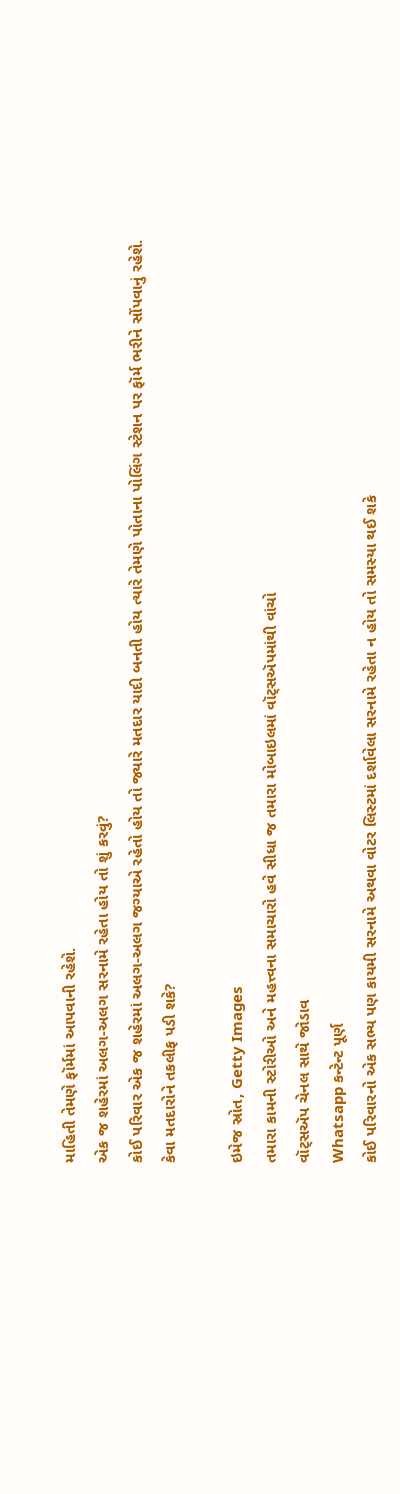માહિતી તેમણે ફૉર્મમાં આપવાની રહેશે.
એક જ શહેરમાં અલગ-અલગ સરનામે રહેતા હોય તો શું કરવું?
કોઈ પરિવાર એક જ શહેરમાં અલગ-અલગ જગ્યાએ રહેતો હોય તો જ્યારે મતદાર યાદી બનતી હોય ત્યારે તેમણે પોતાના પોલિંગ સ્ટેશન પર ફૉર્મ ભરીને સોંપવાનું રહેશે.
કેવા મતદારોને તકલીફ પડી શકે?

ઇમેજ સ્રોત, Getty Images
તમારા કામની સ્ટોરીઓ અને મહત્ત્વના સમાચારો હવે સીધા જ તમારા મોબાઇલમાં વૉટ્સઍપમાંથી વાંચો
વૉટ્સઍપ ચેનલ સાથે જોડાવ
Whatsapp કન્ટેન્ટ પૂર્ણ
કોઈ પરિવારનો એક સભ્ય પણ કાયમી સરનામે અથવા વોટર લિસ્ટમાં દર્શાવેલા સરનામે રહેતા ન હોય તો સમસ્યા થઈ શકે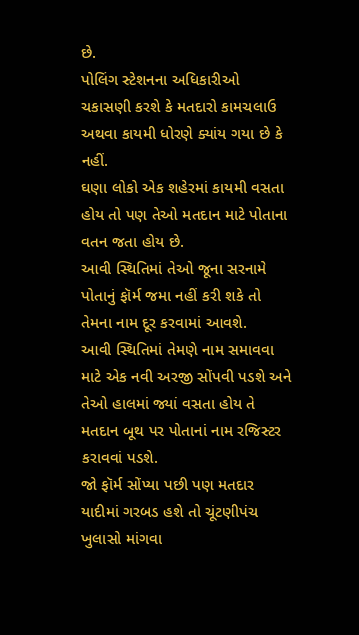છે.
પોલિંગ સ્ટેશનના અધિકારીઓ ચકાસણી કરશે કે મતદારો કામચલાઉ અથવા કાયમી ધોરણે ક્યાંય ગયા છે કે નહીં.
ઘણા લોકો એક શહેરમાં કાયમી વસતા હોય તો પણ તેઓ મતદાન માટે પોતાના વતન જતા હોય છે.
આવી સ્થિતિમાં તેઓ જૂના સરનામે પોતાનું ફૉર્મ જમા નહીં કરી શકે તો તેમના નામ દૂર કરવામાં આવશે.
આવી સ્થિતિમાં તેમણે નામ સમાવવા માટે એક નવી અરજી સોંપવી પડશે અને તેઓ હાલમાં જ્યાં વસતા હોય તે મતદાન બૂથ પર પોતાનાં નામ રજિસ્ટર કરાવવાં પડશે.
જો ફૉર્મ સોંપ્યા પછી પણ મતદાર યાદીમાં ગરબડ હશે તો ચૂંટણીપંચ ખુલાસો માંગવા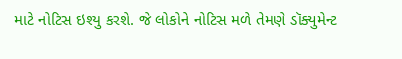માટે નોટિસ ઇશ્યુ કરશે. જે લોકોને નોટિસ મળે તેમણે ડૉક્યુમેન્ટ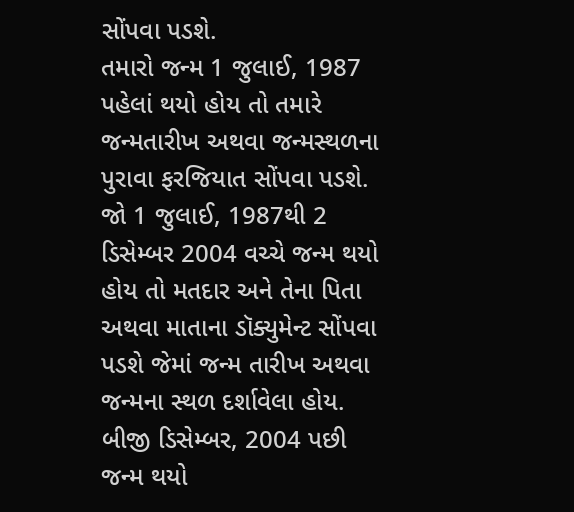સોંપવા પડશે.
તમારો જન્મ 1 જુલાઈ, 1987 પહેલાં થયો હોય તો તમારે જન્મતારીખ અથવા જન્મસ્થળના પુરાવા ફરજિયાત સોંપવા પડશે.
જો 1 જુલાઈ, 1987થી 2 ડિસેમ્બર 2004 વચ્ચે જન્મ થયો હોય તો મતદાર અને તેના પિતા અથવા માતાના ડૉક્યુમેન્ટ સોંપવા પડશે જેમાં જન્મ તારીખ અથવા જન્મના સ્થળ દર્શાવેલા હોય.
બીજી ડિસેમ્બર, 2004 પછી જન્મ થયો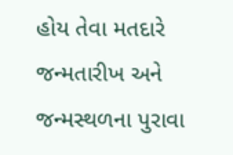હોય તેવા મતદારે જન્મતારીખ અને જન્મસ્થળના પુરાવા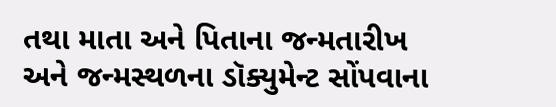તથા માતા અને પિતાના જન્મતારીખ અને જન્મસ્થળના ડૉક્યુમેન્ટ સોંપવાના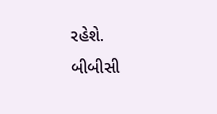રહેશે.
બીબીસી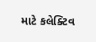માટે કલેક્ટિવ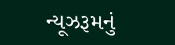ન્યૂઝરૂમનું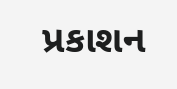પ્રકાશન